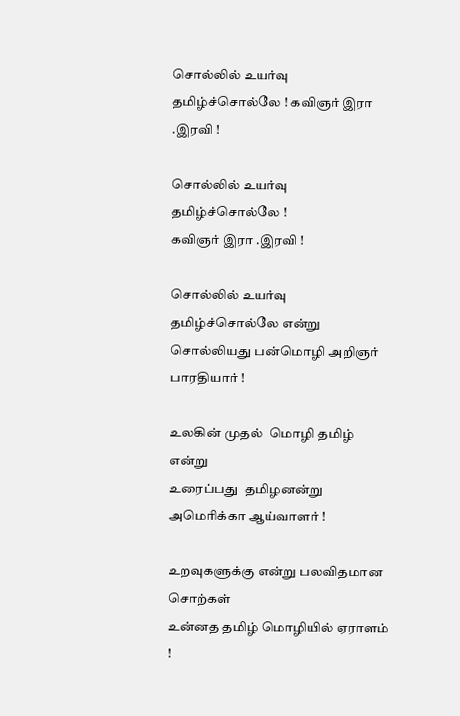சொல்லில் உயர்வு தமிழ்ச்சொல்லே ! கவிஞர் இரா .இரவி !

சொல்லில் உயர்வு தமிழ்ச்சொல்லே !
கவிஞர் இரா .இரவி !

சொல்லில் உயர்வு தமிழ்ச்சொல்லே என்று
சொல்லியது பன்மொழி அறிஞர் பாரதியார் !

உலகின் முதல்  மொழி தமிழ் என்று
உரைப்பது  தமிழனன்று அமெரிக்கா ஆய்வாளர் !

உறவுகளுக்கு என்று பலவிதமான சொற்கள்
உன்னத தமிழ் மொழியில் ஏராளம் !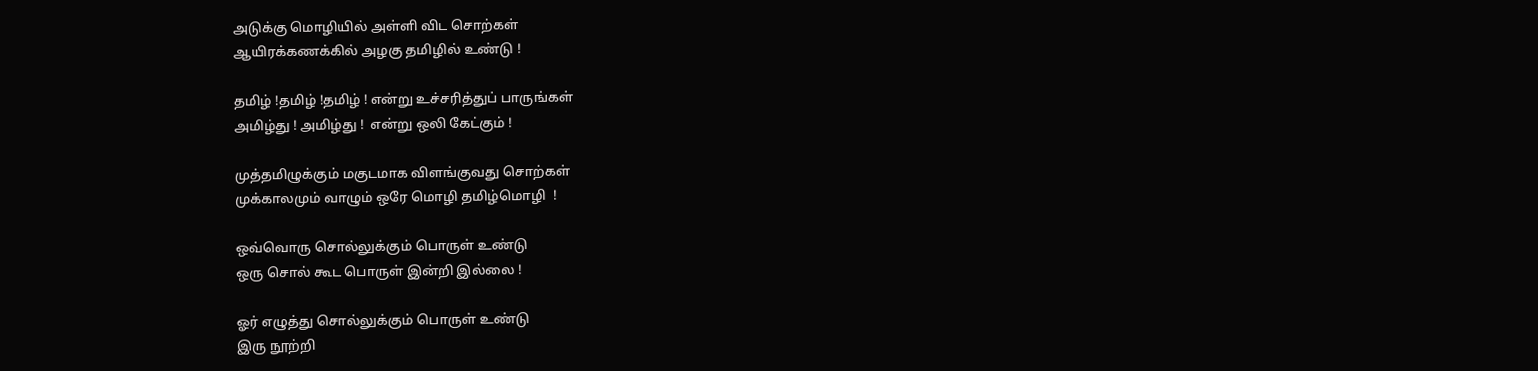அடுக்கு மொழியில் அள்ளி விட சொற்கள்
ஆயிரக்கணக்கில் அழகு தமிழில் உண்டு !

தமிழ் !தமிழ் !தமிழ் ! என்று உச்சரித்துப் பாருங்கள்
அமிழ்து ! அமிழ்து !  என்று ஒலி கேட்கும் !

முத்தமிழுக்கும் மகுடமாக விளங்குவது சொற்கள்
முக்காலமும் வாழும் ஒரே மொழி தமிழ்மொழி  !

ஒவ்வொரு சொல்லுக்கும் பொருள் உண்டு
ஒரு சொல் கூட பொருள் இன்றி இல்லை !

ஓர் எழுத்து சொல்லுக்கும் பொருள் உண்டு
இரு நூற்றி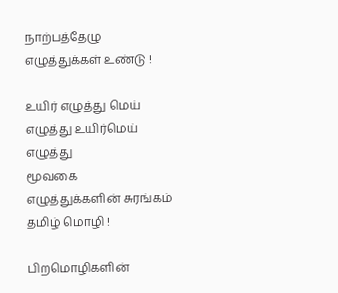நாற்பத்தேழு எழுத்துக்கள் உண்டு !

உயிர் எழுத்து மெய் எழுத்து உயிர்மெய் எழுத்து
மூவகை  எழுத்துக்களின் சுரங்கம் தமிழ் மொழி !

பிறமொழிகளின்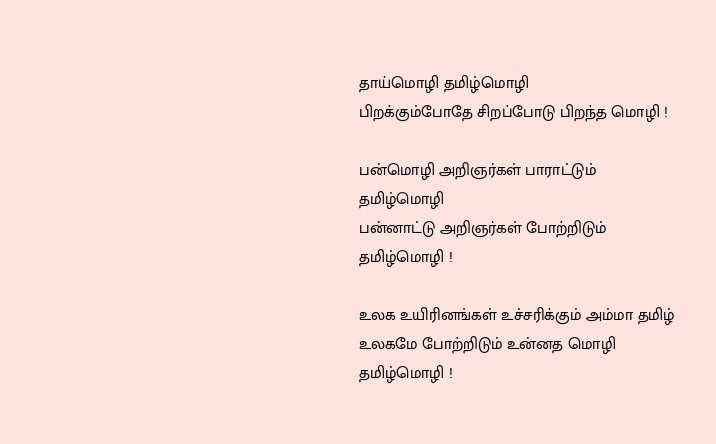தாய்மொழி தமிழ்மொழி
பிறக்கும்போதே சிறப்போடு பிறந்த மொழி !

பன்மொழி அறிஞர்கள் பாராட்டும் தமிழ்மொழி
பன்னாட்டு அறிஞர்கள் போற்றிடும் தமிழ்மொழி !

உலக உயிரினங்கள் உச்சரிக்கும் அம்மா தமிழ்
உலகமே போற்றிடும் உன்னத மொழி தமிழ்மொழி !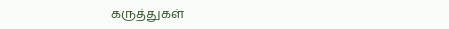கருத்துகள்